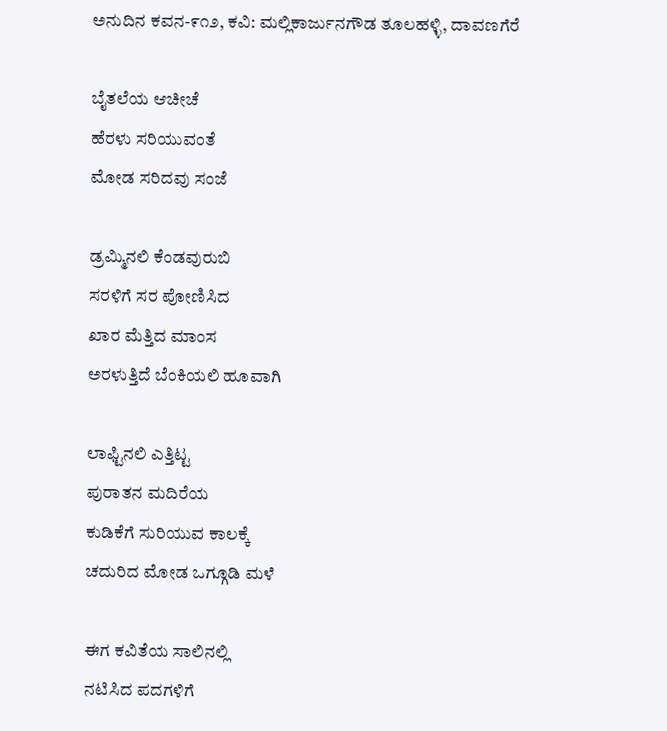ಅನುದಿನ ಕವನ-೯೧೨, ಕವಿ: ಮಲ್ಲಿಕಾರ್ಜುನಗೌಡ ತೂಲಹಳ್ಳಿ, ದಾವಣಗೆರೆ

ಬೈತಲೆಯ ಆಚೀಚೆ
ಹೆರಳು ಸರಿಯುವಂತೆ
ಮೋಡ ಸರಿದವು ಸಂಜೆ

ಡ್ರಮ್ಮಿನಲಿ ಕೆಂಡವುರುಬಿ
ಸರಳಿಗೆ ಸರ ಪೋಣಿಸಿದ
ಖಾರ ಮೆತ್ತಿದ ಮಾಂಸ
ಅರಳುತ್ತಿದೆ ಬೆಂಕಿಯಲಿ ಹೂವಾಗಿ

ಲಾಫ್ಟಿನಲಿ ಎತ್ತಿಟ್ಟ
ಪುರಾತನ ಮದಿರೆಯ
ಕುಡಿಕೆಗೆ ಸುರಿಯುವ ಕಾಲಕ್ಕೆ
ಚದುರಿದ ಮೋಡ ಒಗ್ಗೂಡಿ ಮಳೆ

ಈಗ ಕವಿತೆಯ ಸಾಲಿನಲ್ಲಿ
ನಟಿಸಿದ ಪದಗಳಿಗೆ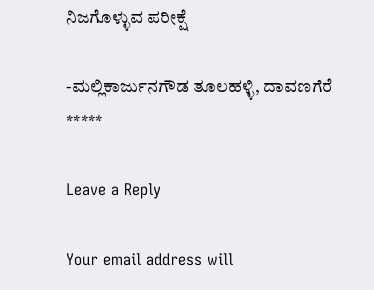ನಿಜಗೊಳ್ಳುವ ಪರೀಕ್ಷೆ

-ಮಲ್ಲಿಕಾರ್ಜುನಗೌಡ ತೂಲಹಳ್ಳಿ, ದಾವಣಗೆರೆ
*****

Leave a Reply

Your email address will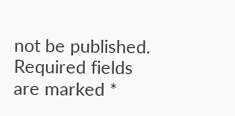not be published. Required fields are marked *